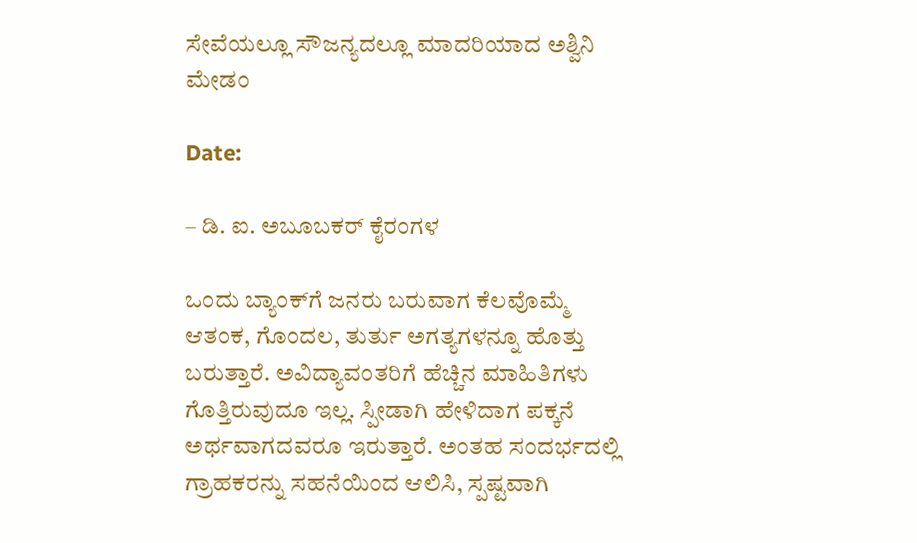ಸೇವೆಯಲ್ಲೂ ಸೌಜನ್ಯದಲ್ಲೂ ಮಾದರಿಯಾದ ಅಶ್ವಿನಿ ಮೇಡಂ

Date:

– ಡಿ. ಐ. ಅಬೂಬಕರ್ ಕೈರಂಗಳ

ಒಂದು ಬ್ಯಾಂಕ್‌ಗೆ ಜನರು ಬರುವಾಗ ಕೆಲವೊಮ್ಮೆ ಆತಂಕ, ಗೊಂದಲ, ತುರ್ತು ಅಗತ್ಯಗಳನ್ನೂ ಹೊತ್ತು ಬರುತ್ತಾರೆ. ಅವಿದ್ಯಾವಂತರಿಗೆ ಹೆಚ್ಚಿನ ಮಾಹಿತಿಗಳು ಗೊತ್ತಿರುವುದೂ ಇಲ್ಲ. ಸ್ಪೀಡಾಗಿ ಹೇಳಿದಾಗ ಪಕ್ಕನೆ ಅರ್ಥವಾಗದವರೂ ಇರುತ್ತಾರೆ. ಅಂತಹ ಸಂದರ್ಭದಲ್ಲಿ ಗ್ರಾಹಕರನ್ನು ಸಹನೆಯಿಂದ ಆಲಿಸಿ, ಸ್ಪಷ್ಟವಾಗಿ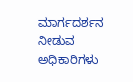ಮಾರ್ಗದರ್ಶನ ನೀಡುವ ಅಧಿಕಾರಿಗಳು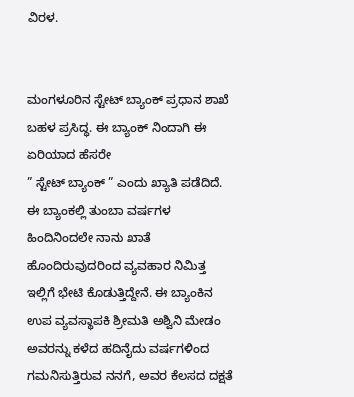ವಿರಳ.


ಮಂಗಳೂರಿನ ಸ್ಟೇಟ್ ಬ್ಯಾಂಕ್‌ ಪ್ರಧಾನ ಶಾಖೆ ಬಹಳ ಪ್ರಸಿದ್ಧ. ಈ ಬ್ಯಾಂಕ್ ನಿಂದಾಗಿ ಈ ಏರಿಯಾದ ಹೆಸರೇ
” ಸ್ಟೇಟ್ ಬ್ಯಾಂಕ್ ” ಎಂದು ಖ್ಯಾತಿ ಪಡೆದಿದೆ.
ಈ ಬ್ಯಾಂಕಲ್ಲಿ ತುಂಬಾ ವರ್ಷಗಳ ಹಿಂದಿನಿಂದಲೇ ನಾನು ಖಾತೆ ಹೊಂದಿರುವುದರಿಂದ ವ್ಯವಹಾರ ನಿಮಿತ್ತ ಇಲ್ಲಿಗೆ ಭೇಟಿ ಕೊಡುತ್ತಿದ್ದೇನೆ. ಈ ಬ್ಯಾಂಕಿನ ಉಪ ವ್ಯವಸ್ಥಾಪಕಿ ಶ್ರೀಮತಿ ಅಶ್ವಿನಿ ಮೇಡಂ ಅವರನ್ನು ಕಳೆದ ಹದಿನೈದು ವರ್ಷಗಳಿಂದ ಗಮನಿಸುತ್ತಿರುವ ನನಗೆ, ಅವರ ಕೆಲಸದ ದಕ್ಷತೆ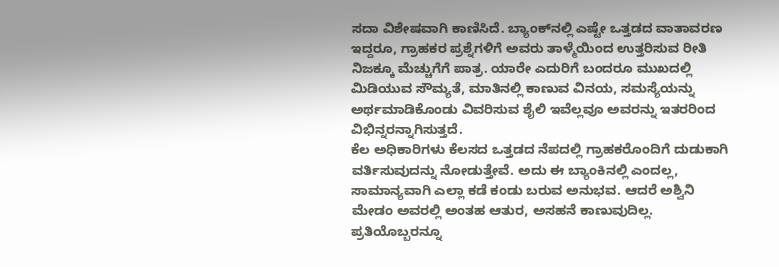ಸದಾ ವಿಶೇಷವಾಗಿ ಕಾಣಿಸಿದೆ. ಬ್ಯಾಂಕ್‌ನಲ್ಲಿ ಎಷ್ಟೇ ಒತ್ತಡದ ವಾತಾವರಣ ಇದ್ದರೂ, ಗ್ರಾಹಕರ ಪ್ರಶ್ನೆಗಳಿಗೆ ಅವರು ತಾಳ್ಮೆಯಿಂದ ಉತ್ತರಿಸುವ ರೀತಿ ನಿಜಕ್ಕೂ ಮೆಚ್ಚುಗೆಗೆ ಪಾತ್ರ. ಯಾರೇ ಎದುರಿಗೆ ಬಂದರೂ ಮುಖದಲ್ಲಿ ಮಿಡಿಯುವ ಸೌಮ್ಯತೆ, ಮಾತಿನಲ್ಲಿ ಕಾಣುವ ವಿನಯ, ಸಮಸ್ಯೆಯನ್ನು ಅರ್ಥಮಾಡಿಕೊಂಡು ವಿವರಿಸುವ ಶೈಲಿ ಇವೆಲ್ಲವೂ ಅವರನ್ನು ಇತರರಿಂದ ವಿಭಿನ್ನರನ್ನಾಗಿಸುತ್ತದೆ.
ಕೆಲ ಅಧಿಕಾರಿಗಳು ಕೆಲಸದ ಒತ್ತಡದ ನೆಪದಲ್ಲಿ ಗ್ರಾಹಕರೊಂದಿಗೆ ದುಡುಕಾಗಿ ವರ್ತಿಸುವುದನ್ನು ನೋಡುತ್ತೇವೆ. ಅದು ಈ ಬ್ಯಾಂಕಿನಲ್ಲಿ ಎಂದಲ್ಲ, ಸಾಮಾನ್ಯವಾಗಿ ಎಲ್ಲಾ ಕಡೆ ಕಂಡು ಬರುವ ಅನುಭವ. ಆದರೆ ಅಶ್ವಿನಿ ಮೇಡಂ ಅವರಲ್ಲಿ ಅಂತಹ ಆತುರ, ಅಸಹನೆ ಕಾಣುವುದಿಲ್ಲ. ಪ್ರತಿಯೊಬ್ಬರನ್ನೂ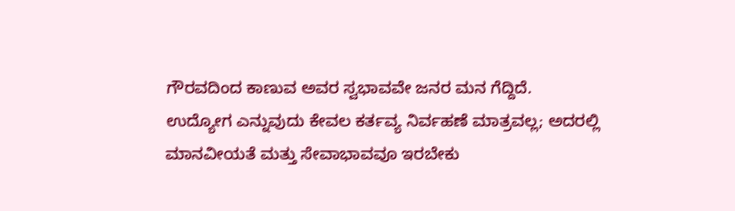ಗೌರವದಿಂದ ಕಾಣುವ ಅವರ ಸ್ವಭಾವವೇ ಜನರ ಮನ ಗೆದ್ದಿದೆ.
ಉದ್ಯೋಗ ಎನ್ನುವುದು ಕೇವಲ ಕರ್ತವ್ಯ ನಿರ್ವಹಣೆ ಮಾತ್ರವಲ್ಲ; ಅದರಲ್ಲಿ ಮಾನವೀಯತೆ ಮತ್ತು ಸೇವಾಭಾವವೂ ಇರಬೇಕು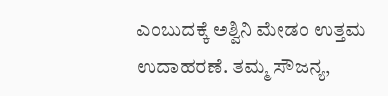ಎಂಬುದಕ್ಕೆ ಅಶ್ವಿನಿ ಮೇಡಂ ಉತ್ತಮ ಉದಾಹರಣೆ. ತಮ್ಮ ಸೌಜನ್ಯ,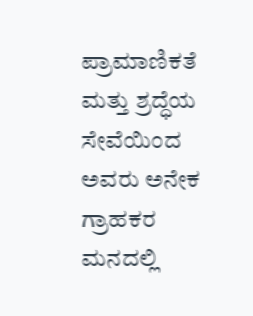ಪ್ರಾಮಾಣಿಕತೆ ಮತ್ತು ಶ್ರದ್ಧೆಯ ಸೇವೆಯಿಂದ ಅವರು ಅನೇಕ ಗ್ರಾಹಕರ ಮನದಲ್ಲಿ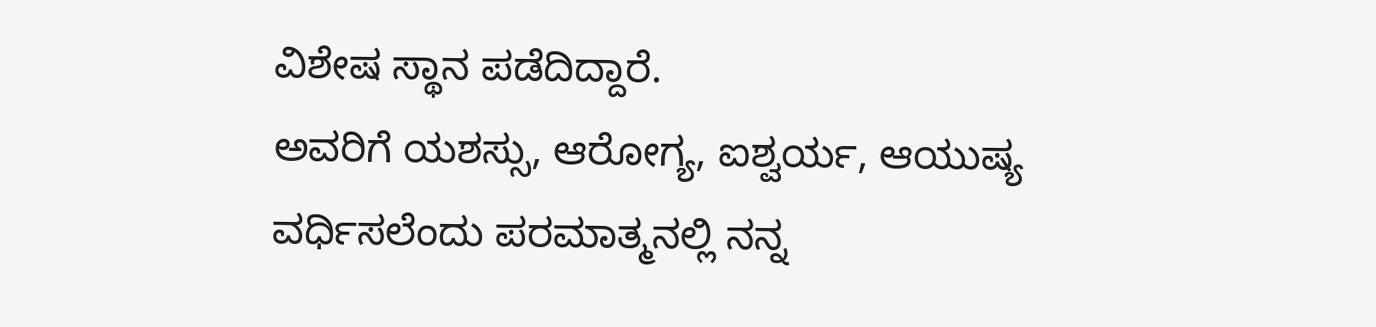ವಿಶೇಷ ಸ್ಥಾನ ಪಡೆದಿದ್ದಾರೆ.
ಅವರಿಗೆ ಯಶಸ್ಸು, ಆರೋಗ್ಯ, ಐಶ್ವರ್ಯ, ಆಯುಷ್ಯ ವರ್ಧಿಸಲೆಂದು ಪರಮಾತ್ಮನಲ್ಲಿ ನನ್ನ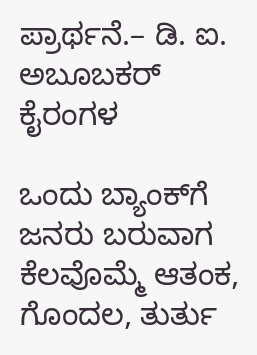ಪ್ರಾರ್ಥನೆ.– ಡಿ. ಐ. ಅಬೂಬಕರ್ ಕೈರಂಗಳ

ಒಂದು ಬ್ಯಾಂಕ್‌ಗೆ ಜನರು ಬರುವಾಗ ಕೆಲವೊಮ್ಮೆ ಆತಂಕ, ಗೊಂದಲ, ತುರ್ತು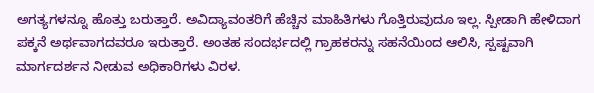ಅಗತ್ಯಗಳನ್ನೂ ಹೊತ್ತು ಬರುತ್ತಾರೆ. ಅವಿದ್ಯಾವಂತರಿಗೆ ಹೆಚ್ಚಿನ ಮಾಹಿತಿಗಳು ಗೊತ್ತಿರುವುದೂ ಇಲ್ಲ. ಸ್ಪೀಡಾಗಿ ಹೇಳಿದಾಗ ಪಕ್ಕನೆ ಅರ್ಥವಾಗದವರೂ ಇರುತ್ತಾರೆ. ಅಂತಹ ಸಂದರ್ಭದಲ್ಲಿ ಗ್ರಾಹಕರನ್ನು ಸಹನೆಯಿಂದ ಆಲಿಸಿ, ಸ್ಪಷ್ಟವಾಗಿ ಮಾರ್ಗದರ್ಶನ ನೀಡುವ ಅಧಿಕಾರಿಗಳು ವಿರಳ.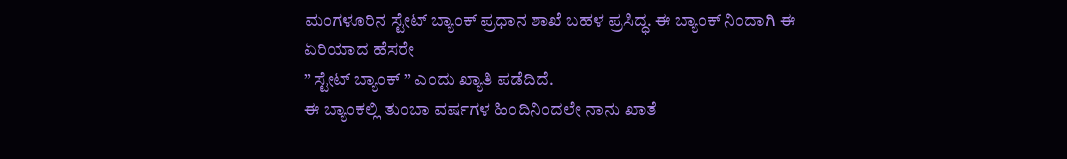ಮಂಗಳೂರಿನ ಸ್ಟೇಟ್ ಬ್ಯಾಂಕ್‌ ಪ್ರಧಾನ ಶಾಖೆ ಬಹಳ ಪ್ರಸಿದ್ಧ. ಈ ಬ್ಯಾಂಕ್ ನಿಂದಾಗಿ ಈ ಏರಿಯಾದ ಹೆಸರೇ
” ಸ್ಟೇಟ್ ಬ್ಯಾಂಕ್ ” ಎಂದು ಖ್ಯಾತಿ ಪಡೆದಿದೆ.
ಈ ಬ್ಯಾಂಕಲ್ಲಿ ತುಂಬಾ ವರ್ಷಗಳ ಹಿಂದಿನಿಂದಲೇ ನಾನು ಖಾತೆ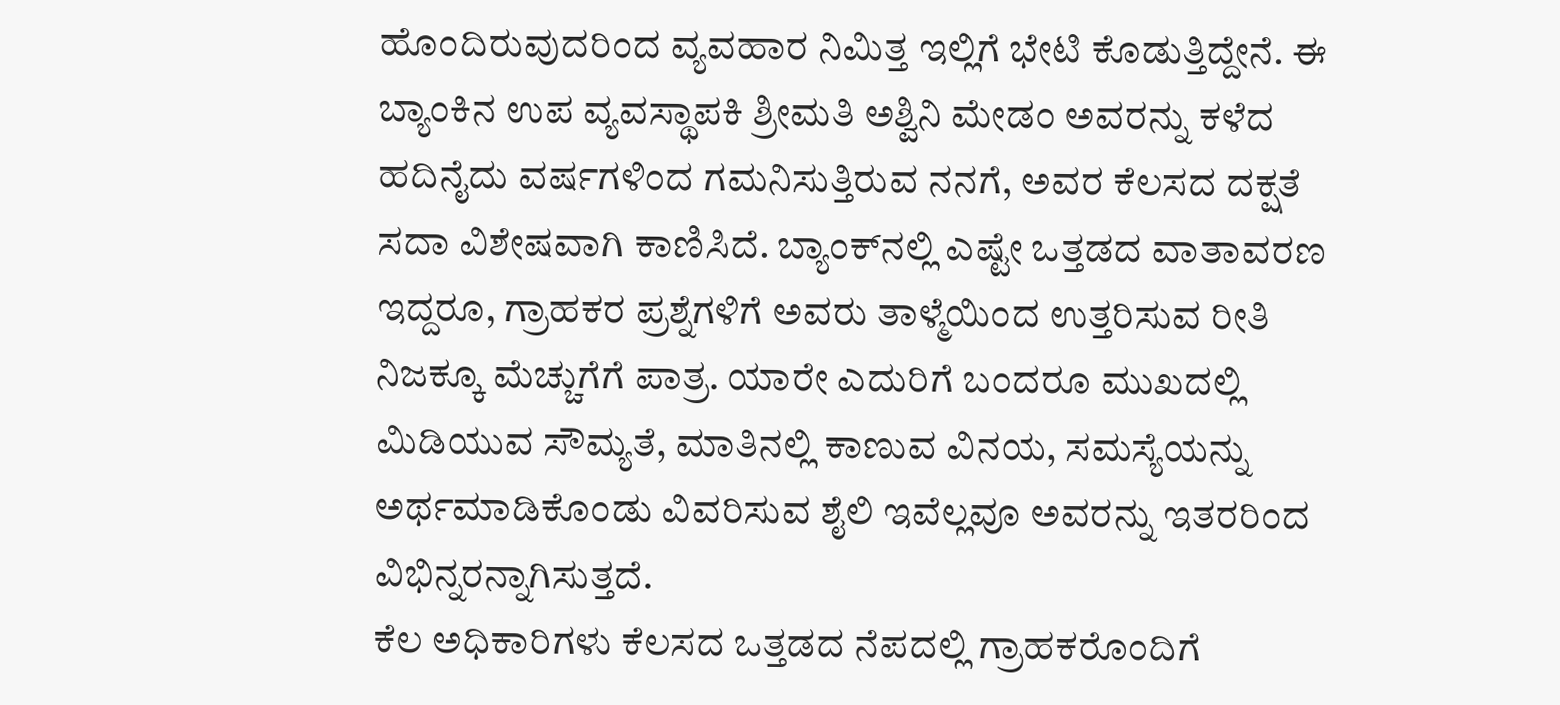ಹೊಂದಿರುವುದರಿಂದ ವ್ಯವಹಾರ ನಿಮಿತ್ತ ಇಲ್ಲಿಗೆ ಭೇಟಿ ಕೊಡುತ್ತಿದ್ದೇನೆ. ಈ ಬ್ಯಾಂಕಿನ ಉಪ ವ್ಯವಸ್ಥಾಪಕಿ ಶ್ರೀಮತಿ ಅಶ್ವಿನಿ ಮೇಡಂ ಅವರನ್ನು ಕಳೆದ ಹದಿನೈದು ವರ್ಷಗಳಿಂದ ಗಮನಿಸುತ್ತಿರುವ ನನಗೆ, ಅವರ ಕೆಲಸದ ದಕ್ಷತೆ ಸದಾ ವಿಶೇಷವಾಗಿ ಕಾಣಿಸಿದೆ. ಬ್ಯಾಂಕ್‌ನಲ್ಲಿ ಎಷ್ಟೇ ಒತ್ತಡದ ವಾತಾವರಣ ಇದ್ದರೂ, ಗ್ರಾಹಕರ ಪ್ರಶ್ನೆಗಳಿಗೆ ಅವರು ತಾಳ್ಮೆಯಿಂದ ಉತ್ತರಿಸುವ ರೀತಿ ನಿಜಕ್ಕೂ ಮೆಚ್ಚುಗೆಗೆ ಪಾತ್ರ. ಯಾರೇ ಎದುರಿಗೆ ಬಂದರೂ ಮುಖದಲ್ಲಿ ಮಿಡಿಯುವ ಸೌಮ್ಯತೆ, ಮಾತಿನಲ್ಲಿ ಕಾಣುವ ವಿನಯ, ಸಮಸ್ಯೆಯನ್ನು ಅರ್ಥಮಾಡಿಕೊಂಡು ವಿವರಿಸುವ ಶೈಲಿ ಇವೆಲ್ಲವೂ ಅವರನ್ನು ಇತರರಿಂದ ವಿಭಿನ್ನರನ್ನಾಗಿಸುತ್ತದೆ.
ಕೆಲ ಅಧಿಕಾರಿಗಳು ಕೆಲಸದ ಒತ್ತಡದ ನೆಪದಲ್ಲಿ ಗ್ರಾಹಕರೊಂದಿಗೆ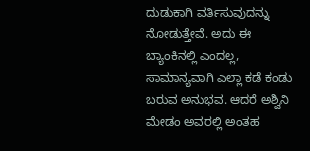ದುಡುಕಾಗಿ ವರ್ತಿಸುವುದನ್ನು ನೋಡುತ್ತೇವೆ. ಅದು ಈ ಬ್ಯಾಂಕಿನಲ್ಲಿ ಎಂದಲ್ಲ, ಸಾಮಾನ್ಯವಾಗಿ ಎಲ್ಲಾ ಕಡೆ ಕಂಡು ಬರುವ ಅನುಭವ. ಆದರೆ ಅಶ್ವಿನಿ ಮೇಡಂ ಅವರಲ್ಲಿ ಅಂತಹ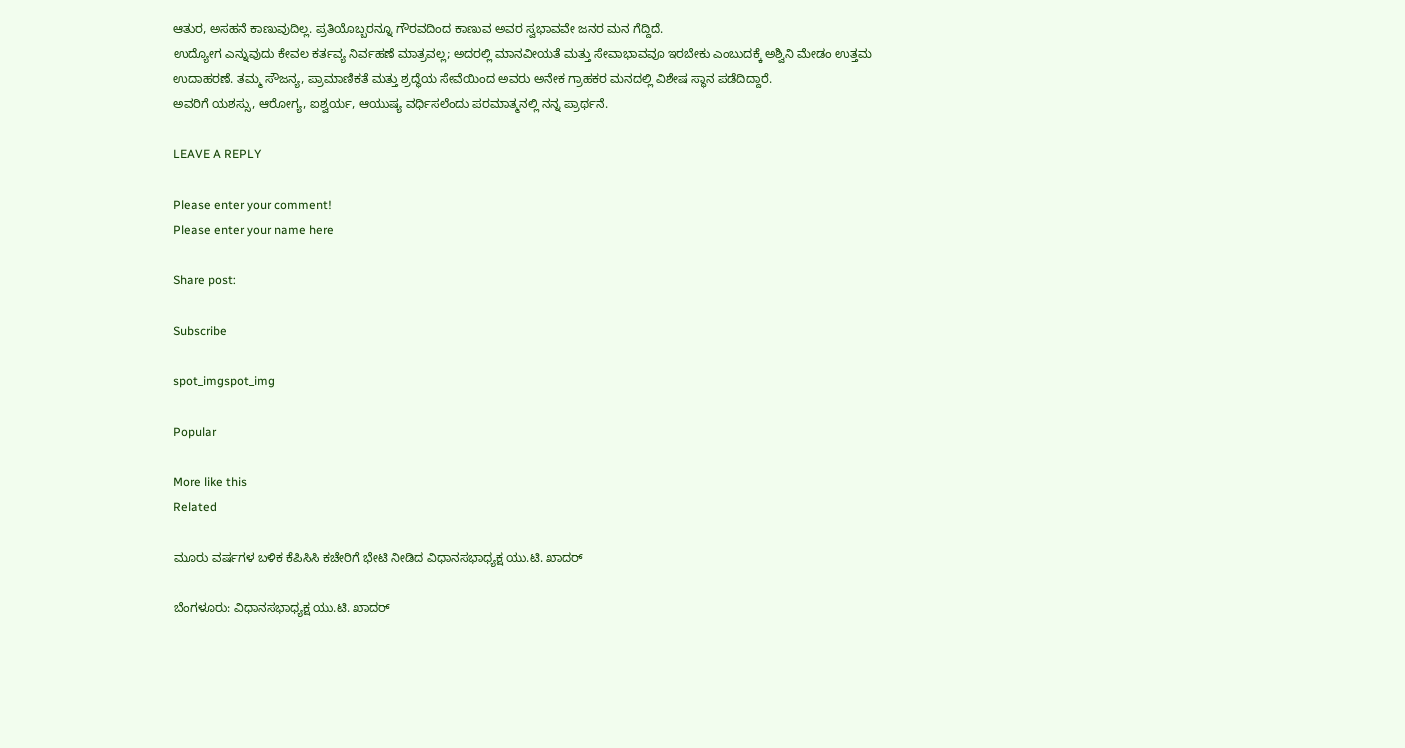ಆತುರ, ಅಸಹನೆ ಕಾಣುವುದಿಲ್ಲ. ಪ್ರತಿಯೊಬ್ಬರನ್ನೂ ಗೌರವದಿಂದ ಕಾಣುವ ಅವರ ಸ್ವಭಾವವೇ ಜನರ ಮನ ಗೆದ್ದಿದೆ.
ಉದ್ಯೋಗ ಎನ್ನುವುದು ಕೇವಲ ಕರ್ತವ್ಯ ನಿರ್ವಹಣೆ ಮಾತ್ರವಲ್ಲ; ಅದರಲ್ಲಿ ಮಾನವೀಯತೆ ಮತ್ತು ಸೇವಾಭಾವವೂ ಇರಬೇಕು ಎಂಬುದಕ್ಕೆ ಅಶ್ವಿನಿ ಮೇಡಂ ಉತ್ತಮ ಉದಾಹರಣೆ. ತಮ್ಮ ಸೌಜನ್ಯ, ಪ್ರಾಮಾಣಿಕತೆ ಮತ್ತು ಶ್ರದ್ಧೆಯ ಸೇವೆಯಿಂದ ಅವರು ಅನೇಕ ಗ್ರಾಹಕರ ಮನದಲ್ಲಿ ವಿಶೇಷ ಸ್ಥಾನ ಪಡೆದಿದ್ದಾರೆ.
ಅವರಿಗೆ ಯಶಸ್ಸು, ಆರೋಗ್ಯ, ಐಶ್ವರ್ಯ, ಆಯುಷ್ಯ ವರ್ಧಿಸಲೆಂದು ಪರಮಾತ್ಮನಲ್ಲಿ ನನ್ನ ಪ್ರಾರ್ಥನೆ.

LEAVE A REPLY

Please enter your comment!
Please enter your name here

Share post:

Subscribe

spot_imgspot_img

Popular

More like this
Related

ಮೂರು ವರ್ಷಗಳ ಬಳಿಕ ಕೆಪಿಸಿಸಿ ಕಚೇರಿಗೆ ಭೇಟಿ ನೀಡಿದ ವಿಧಾನಸಭಾಧ್ಯಕ್ಷ ಯು.ಟಿ. ಖಾದರ್

ಬೆಂಗಳೂರು: ವಿಧಾನಸಭಾಧ್ಯಕ್ಷ ಯು.ಟಿ. ಖಾದರ್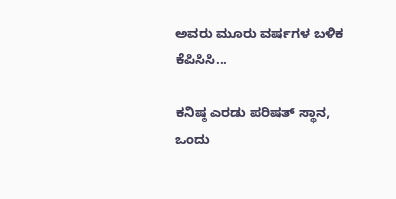ಅವರು ಮೂರು ವರ್ಷಗಳ ಬಳಿಕ ಕೆಪಿಸಿಸಿ...

ಕನಿಷ್ಠ ಎರಡು ಪರಿಷತ್ ಸ್ಥಾನ, ಒಂದು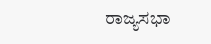ರಾಜ್ಯಸಭಾ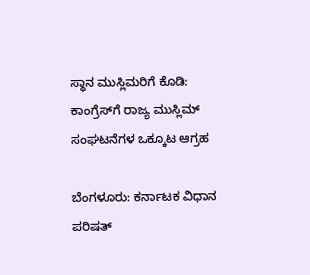ಸ್ಥಾನ ಮುಸ್ಲಿಮರಿಗೆ ಕೊಡಿ: ಕಾಂಗ್ರೆಸ್‌ಗೆ ರಾಜ್ಯ ಮುಸ್ಲಿಮ್ ಸಂಘಟನೆಗಳ ಒಕ್ಕೂಟ ಆಗ್ರಹ

ಬೆಂಗಳೂರು: ಕರ್ನಾಟಕ ವಿಧಾನ ಪರಿಷತ್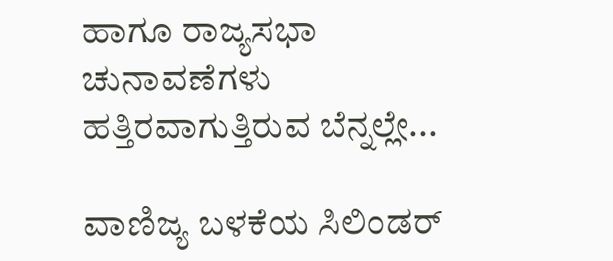ಹಾಗೂ ರಾಜ್ಯಸಭಾ ಚುನಾವಣೆಗಳು ಹತ್ತಿರವಾಗುತ್ತಿರುವ ಬೆನ್ನಲ್ಲೇ...

ವಾಣಿಜ್ಯ ಬಳಕೆಯ ಸಿಲಿಂಡರ್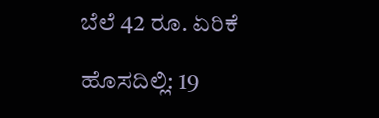ಬೆಲೆ 42 ರೂ. ಏರಿಕೆ

ಹೊಸದಿಲ್ಲಿ: 19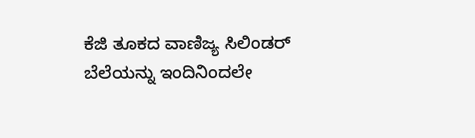ಕೆಜಿ ತೂಕದ ವಾಣಿಜ್ಯ ಸಿಲಿಂಡರ್ ಬೆಲೆಯನ್ನು ಇಂದಿನಿಂದಲೇ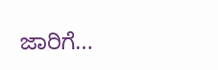ಜಾರಿಗೆ...